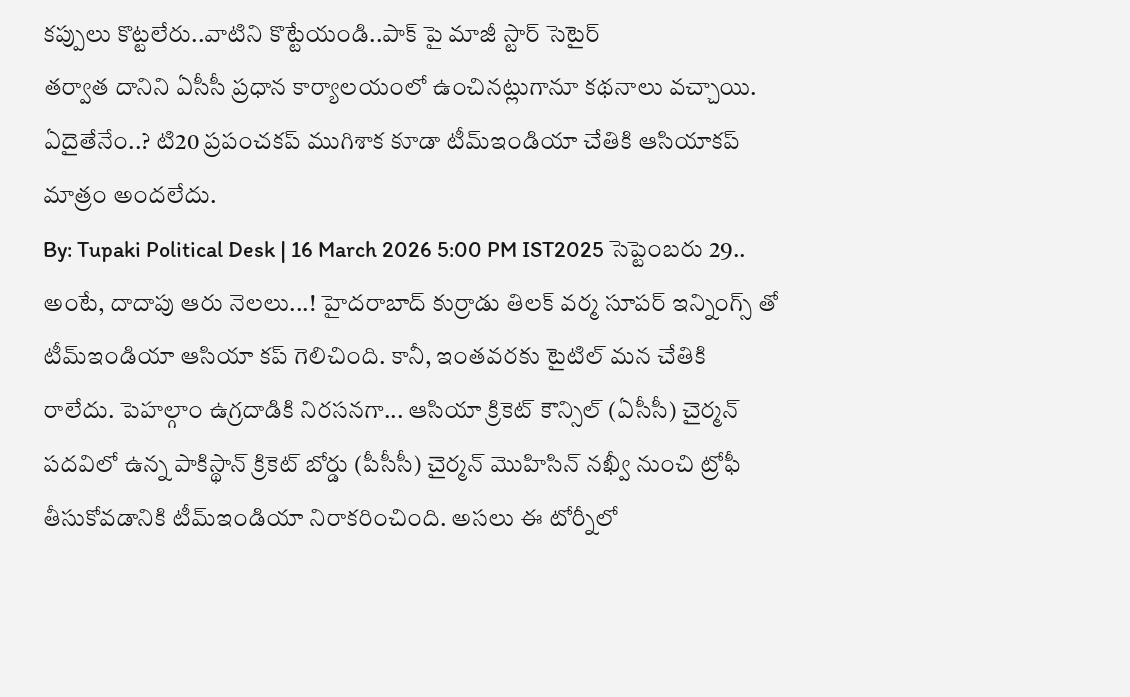కప్పులు కొట్టలేరు..వాటిని కొట్టేయండి..పాక్ పై మాజీ స్టార్ సెటైర్
తర్వాత దానిని ఏసీసీ ప్రధాన కార్యాలయంలో ఉంచినట్లుగానూ కథనాలు వచ్చాయి. ఏదైతేనేం..? టి20 ప్రపంచకప్ ముగిశాక కూడా టీమ్ఇండియా చేతికి ఆసియాకప్ మాత్రం అందలేదు.
By: Tupaki Political Desk | 16 March 2026 5:00 PM IST2025 సెప్టెంబరు 29.. అంటే, దాదాపు ఆరు నెలలు...! హైదరాబాద్ కుర్రాడు తిలక్ వర్మ సూపర్ ఇన్నింగ్స్ తో టీమ్ఇండియా ఆసియా కప్ గెలిచింది. కానీ, ఇంతవరకు టైటిల్ మన చేతికి రాలేదు. పెహల్గాం ఉగ్రదాడికి నిరసనగా... ఆసియా క్రికెట్ కౌన్సిల్ (ఏసీసీ) చైర్మన్ పదవిలో ఉన్న పాకిస్థాన్ క్రికెట్ బోర్డు (పీసీసీ) చైర్మన్ మొహిసిన్ నఖ్వీ నుంచి ట్రోఫీ తీసుకోవడానికి టీమ్ఇండియా నిరాకరించింది. అసలు ఈ టోర్నీలో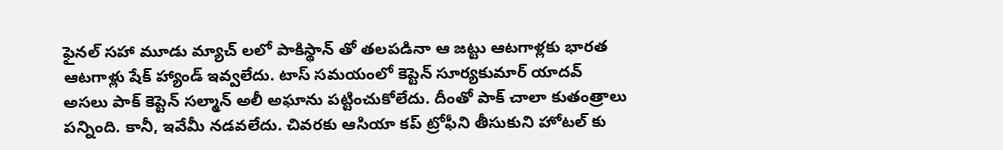ఫైనల్ సహా మూడు మ్యాచ్ లలో పాకిస్థాన్ తో తలపడినా ఆ జట్టు ఆటగాళ్లకు భారత ఆటగాళ్లు షేక్ హ్యాండ్ ఇవ్వలేదు. టాస్ సమయంలో కెప్టెన్ సూర్యకుమార్ యాదవ్ అసలు పాక్ కెప్టెన్ సల్మాన్ అలీ అఘాను పట్టించుకోలేదు. దీంతో పాక్ చాలా కుతంత్రాలు పన్నింది. కానీ, ఇవేమీ నడవలేదు. చివరకు ఆసియా కప్ ట్రోఫీని తీసుకుని హోటల్ కు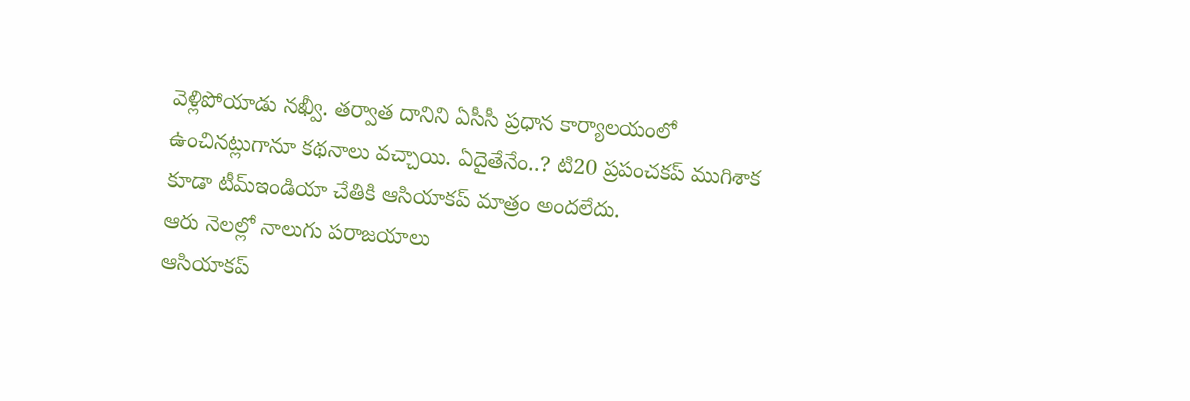వెళ్లిపోయాడు నఖ్వీ. తర్వాత దానిని ఏసీసీ ప్రధాన కార్యాలయంలో ఉంచినట్లుగానూ కథనాలు వచ్చాయి. ఏదైతేనేం..? టి20 ప్రపంచకప్ ముగిశాక కూడా టీమ్ఇండియా చేతికి ఆసియాకప్ మాత్రం అందలేదు.
ఆరు నెలల్లో నాలుగు పరాజయాలు
ఆసియాకప్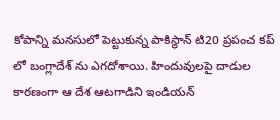కోపాన్ని మనసులో పెట్టుకున్న పాకిస్థాన్ టి20 ప్రపంచ కప్ లో బంగ్లాదేశ్ ను ఎగదోశాయి. హిందువులపై దాడుల కారణంగా ఆ దేశ ఆటగాడిని ఇండియన్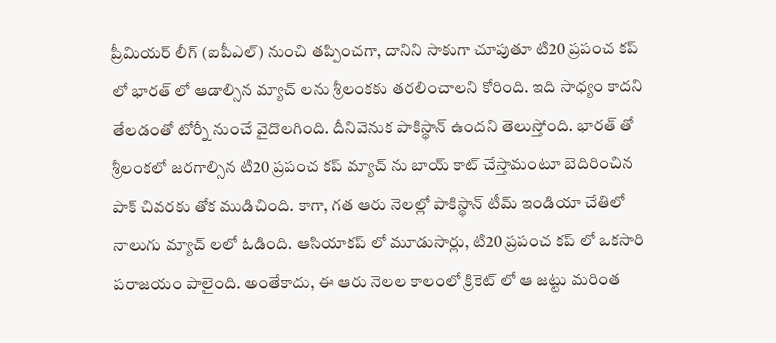ప్రీమియర్ లీగ్ (ఐపీఎల్) నుంచి తప్పించగా, దానిని సాకుగా చూపుతూ టి20 ప్రపంచ కప్ లో భారత్ లో ఆడాల్సిన మ్యాచ్ లను శ్రీలంకకు తరలించాలని కోరింది. ఇది సాధ్యం కాదని తేలడంతో టోర్నీ నుంచే వైదొలగింది. దీనివెనుక పాకిస్థాన్ ఉందని తెలుస్తోంది. భారత్ తో శ్రీలంకలో జరగాల్సిన టి20 ప్రపంచ కప్ మ్యాచ్ ను బాయ్ కాట్ చేస్తామంటూ బెదిరించిన పాక్ చివరకు తోక ముడిచింది. కాగా, గత ఆరు నెలల్లో పాకిస్థాన్ టీమ్ ఇండియా చేతిలో నాలుగు మ్యాచ్ లలో ఓడింది. ఆసియాకప్ లో మూడుసార్లు, టి20 ప్రపంచ కప్ లో ఒకసారి పరాజయం పాలైంది. అంతేకాదు, ఈ ఆరు నెలల కాలంలో క్రికెట్ లో ఆ జట్టు మరింత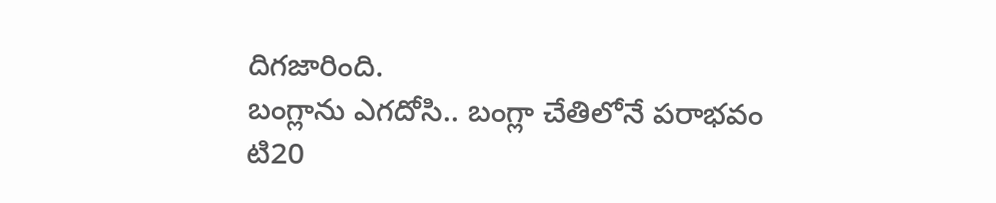దిగజారింది.
బంగ్లాను ఎగదోసి.. బంగ్లా చేతిలోనే పరాభవం
టి20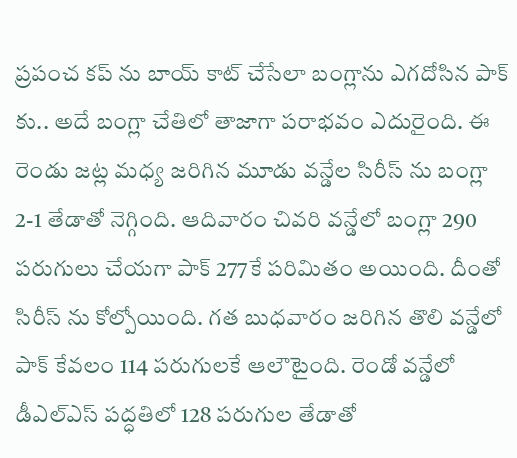ప్రపంచ కప్ ను బాయ్ కాట్ చేసేలా బంగ్లాను ఎగదోసిన పాక్ కు.. అదే బంగ్లా చేతిలో తాజాగా పరాభవం ఎదురైంది. ఈ రెండు జట్ల మధ్య జరిగిన మూడు వన్డేల సిరీస్ ను బంగ్లా 2-1 తేడాతో నెగ్గింది. ఆదివారం చివరి వన్డేలో బంగ్లా 290 పరుగులు చేయగా పాక్ 277కే పరిమితం అయింది. దీంతో సిరీస్ ను కోల్పోయింది. గత బుధవారం జరిగిన తొలి వన్డేలో పాక్ కేవలం 114 పరుగులకే ఆలౌటైంది. రెండో వన్డేలో డీఎల్ఎస్ పద్ధతిలో 128 పరుగుల తేడాతో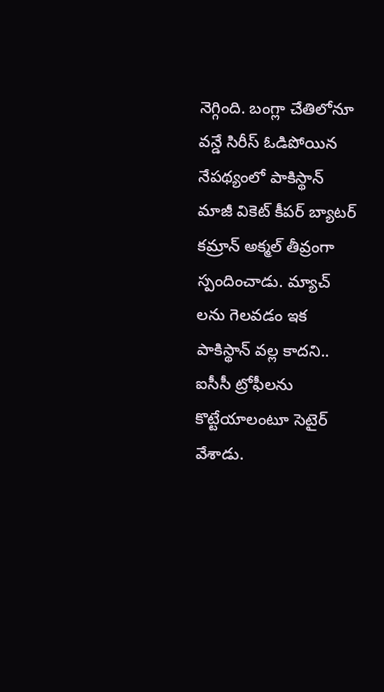నెగ్గింది. బంగ్లా చేతిలోనూ వన్డే సిరీస్ ఓడిపోయిన నేపథ్యంలో పాకిస్థాన్ మాజీ వికెట్ కీపర్ బ్యాటర్ కమ్రాన్ అక్మల్ తీవ్రంగా స్పందించాడు. మ్యాచ్ లను గెలవడం ఇక పాకిస్థాన్ వల్ల కాదని.. ఐసీసీ ట్రోఫీలను కొట్టేయాలంటూ సెటైర్ వేశాడు.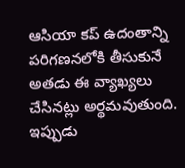ఆసియా కప్ ఉదంతాన్ని పరిగణనలోకి తీసుకునే అతడు ఈ వ్యాఖ్యలు చేసినట్లు అర్థమవుతుంది. ఇప్పుడు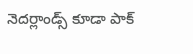నెదర్లాండ్స్ కూడా పాక్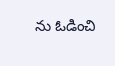ను ఓడించి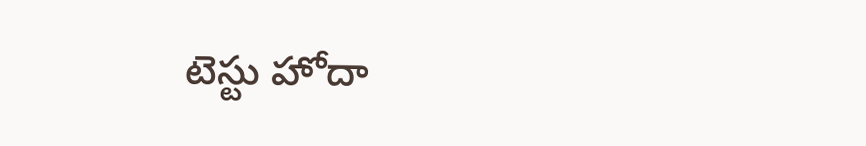టెస్టు హోదా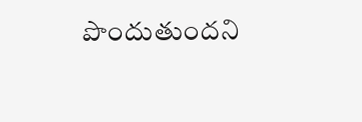పొందుతుందని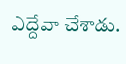ఎద్దేవా చేశాడు.